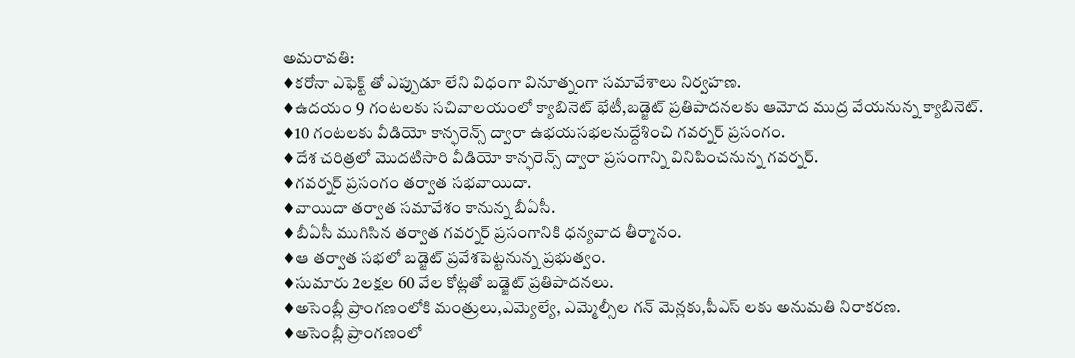అమరావతి:
♦కరోనా ఎఫెక్ట్ తో ఎప్పుడూ లేని విధంగా వినూత్నంగా సమావేశాలు నిర్వహణ.
♦ఉదయం 9 గంటలకు సచివాలయంలో క్యాబినెట్ భేటీ,బడ్జెట్ ప్రతిపాదనలకు ఆమోద ముద్ర వేయనున్న క్యాబినెట్.
♦10 గంటలకు వీడియో కాన్ఫరెన్స్ ద్వారా ఉభయసభలనుద్దేశించి గవర్నర్ ప్రసంగం.
♦దేశ చరిత్రలో మొదటిసారి వీడియో కాన్ఫరెన్స్ ద్వారా ప్రసంగాన్ని వినిపించనున్న గవర్నర్.
♦గవర్నర్ ప్రసంగం తర్వాత సభవాయిదా.
♦వాయిదా తర్వాత సమావేశం కానున్న బీఏసీ.
♦బీఏసీ ముగిసిన తర్వాత గవర్నర్ ప్రసంగానికి ధన్యవాద తీర్మానం.
♦ఆ తర్వాత సభలో బడ్జెట్ ప్రవేశపెట్టనున్న ప్రభుత్వం.
♦సుమారు 2లక్షల 60 వేల కోట్లతో బడ్జెట్ ప్రతిపాదనలు.
♦అసెంబ్లీ ప్రాంగణంలోకి మంత్రులు,ఎమ్యెల్యే, ఎమ్మెల్సీల గన్ మెన్లకు,పీఎస్ లకు అనుమతి నిరాకరణ.
♦అసెంబ్లీ ప్రాంగణంలో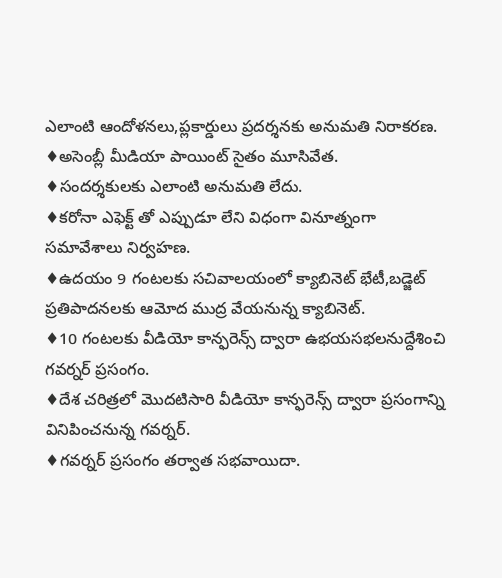ఎలాంటి ఆందోళనలు,ప్లకార్డులు ప్రదర్శనకు అనుమతి నిరాకరణ.
♦అసెంబ్లీ మీడియా పాయింట్ సైతం మూసివేత.
♦సందర్శకులకు ఎలాంటి అనుమతి లేదు.
♦కరోనా ఎఫెక్ట్ తో ఎప్పుడూ లేని విధంగా వినూత్నంగా సమావేశాలు నిర్వహణ.
♦ఉదయం 9 గంటలకు సచివాలయంలో క్యాబినెట్ భేటీ,బడ్జెట్ ప్రతిపాదనలకు ఆమోద ముద్ర వేయనున్న క్యాబినెట్.
♦10 గంటలకు వీడియో కాన్ఫరెన్స్ ద్వారా ఉభయసభలనుద్దేశించి గవర్నర్ ప్రసంగం.
♦దేశ చరిత్రలో మొదటిసారి వీడియో కాన్ఫరెన్స్ ద్వారా ప్రసంగాన్ని వినిపించనున్న గవర్నర్.
♦గవర్నర్ ప్రసంగం తర్వాత సభవాయిదా.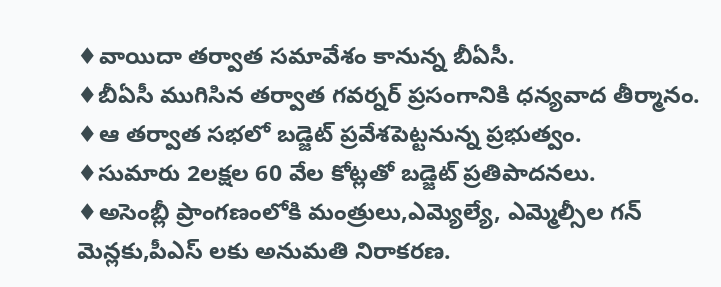♦వాయిదా తర్వాత సమావేశం కానున్న బీఏసీ.
♦బీఏసీ ముగిసిన తర్వాత గవర్నర్ ప్రసంగానికి ధన్యవాద తీర్మానం.
♦ఆ తర్వాత సభలో బడ్జెట్ ప్రవేశపెట్టనున్న ప్రభుత్వం.
♦సుమారు 2లక్షల 60 వేల కోట్లతో బడ్జెట్ ప్రతిపాదనలు.
♦అసెంబ్లీ ప్రాంగణంలోకి మంత్రులు,ఎమ్యెల్యే, ఎమ్మెల్సీల గన్ మెన్లకు,పీఎస్ లకు అనుమతి నిరాకరణ.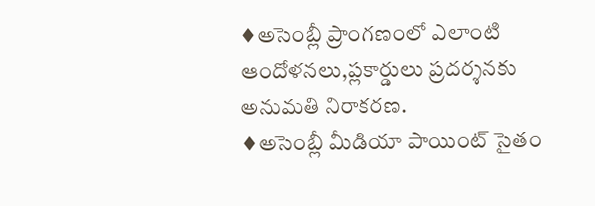♦అసెంబ్లీ ప్రాంగణంలో ఎలాంటి ఆందోళనలు,ప్లకార్డులు ప్రదర్శనకు అనుమతి నిరాకరణ.
♦అసెంబ్లీ మీడియా పాయింట్ సైతం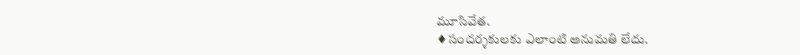మూసివేత.
♦సందర్శకులకు ఎలాంటి అనుమతి లేదు.